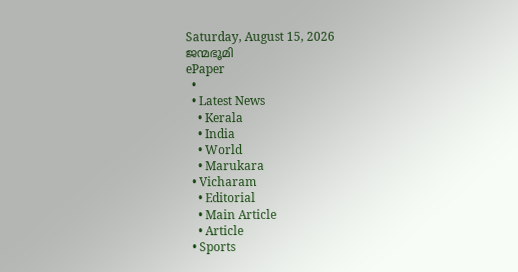Saturday, August 15, 2026
ജന്മഭൂമി
ePaper
  •
  • Latest News
    • Kerala
    • India
    • World
    • Marukara
  • Vicharam
    • Editorial
    • Main Article
    • Article
  • Sports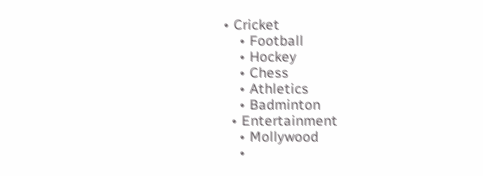• Cricket
    • Football
    • Hockey
    • Chess
    • Athletics
    • Badminton
  • Entertainment
    • Mollywood
    •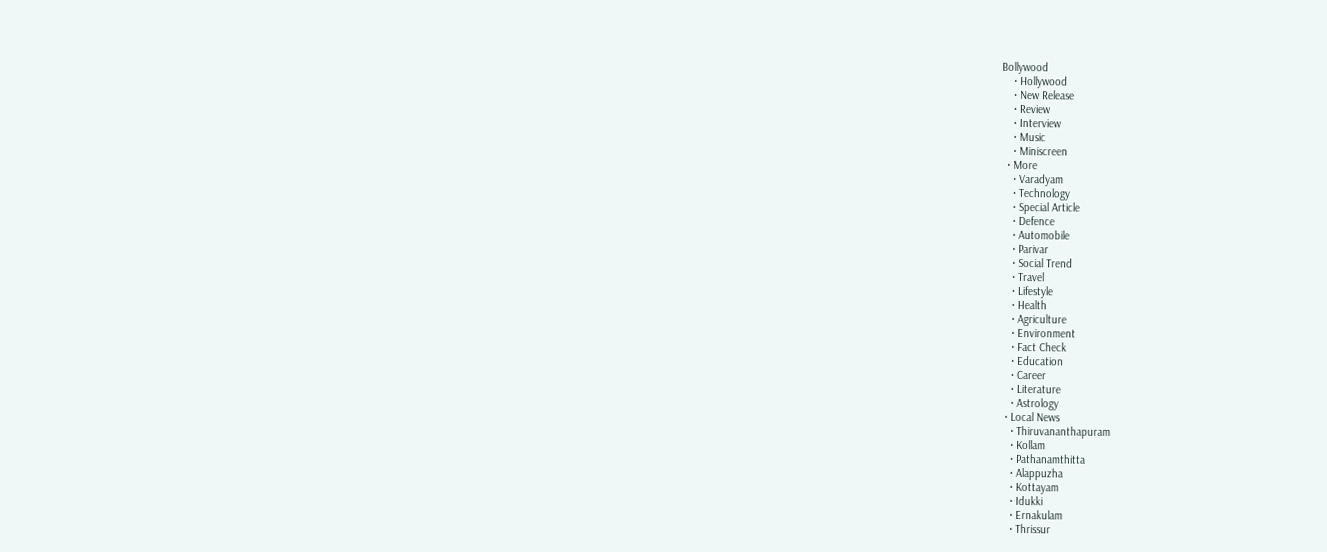Bollywood
    • Hollywood
    • New Release
    • Review
    • Interview
    • Music
    • Miniscreen
  • More
    • Varadyam
    • Technology
    • Special Article
    • Defence
    • Automobile
    • Parivar
    • Social Trend
    • Travel
    • Lifestyle
    • Health
    • Agriculture
    • Environment
    • Fact Check
    • Education
    • Career
    • Literature
    • Astrology
  • Local News
    • Thiruvananthapuram
    • Kollam
    • Pathanamthitta
    • Alappuzha
    • Kottayam
    • Idukki
    • Ernakulam
    • Thrissur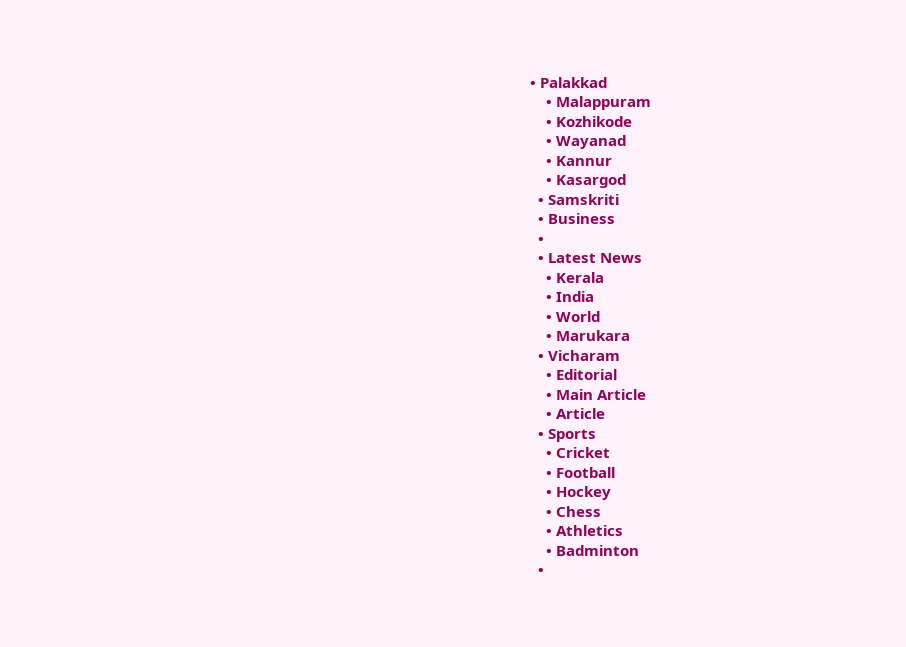• Palakkad
    • Malappuram
    • Kozhikode
    • Wayanad
    • Kannur
    • Kasargod
  • Samskriti
  • Business
  •
  • Latest News
    • Kerala
    • India
    • World
    • Marukara
  • Vicharam
    • Editorial
    • Main Article
    • Article
  • Sports
    • Cricket
    • Football
    • Hockey
    • Chess
    • Athletics
    • Badminton
  •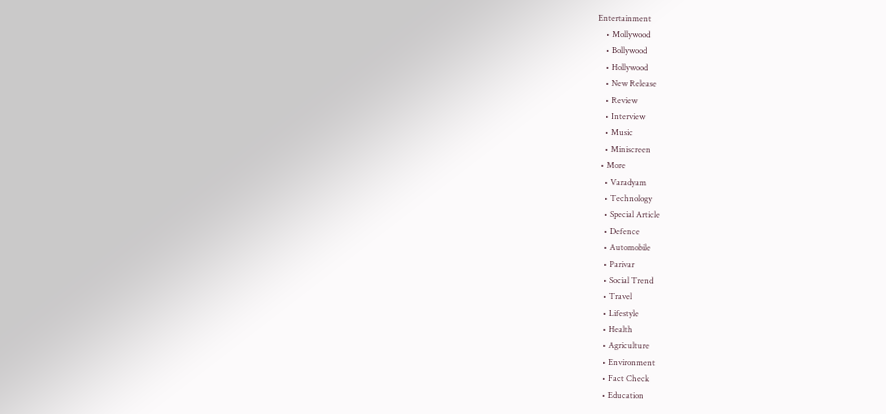Entertainment
    • Mollywood
    • Bollywood
    • Hollywood
    • New Release
    • Review
    • Interview
    • Music
    • Miniscreen
  • More
    • Varadyam
    • Technology
    • Special Article
    • Defence
    • Automobile
    • Parivar
    • Social Trend
    • Travel
    • Lifestyle
    • Health
    • Agriculture
    • Environment
    • Fact Check
    • Education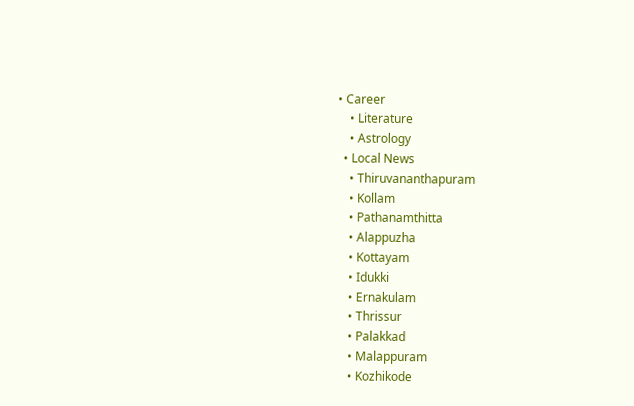• Career
    • Literature
    • Astrology
  • Local News
    • Thiruvananthapuram
    • Kollam
    • Pathanamthitta
    • Alappuzha
    • Kottayam
    • Idukki
    • Ernakulam
    • Thrissur
    • Palakkad
    • Malappuram
    • Kozhikode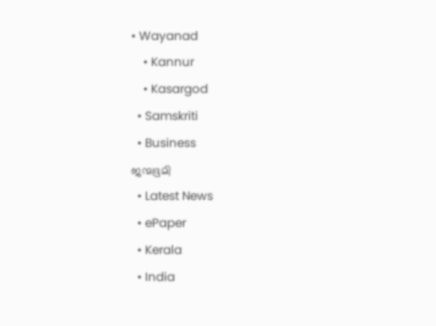• Wayanad
    • Kannur
    • Kasargod
  • Samskriti
  • Business
ജന്മഭൂമി
  • Latest News
  • ePaper
  • Kerala
  • India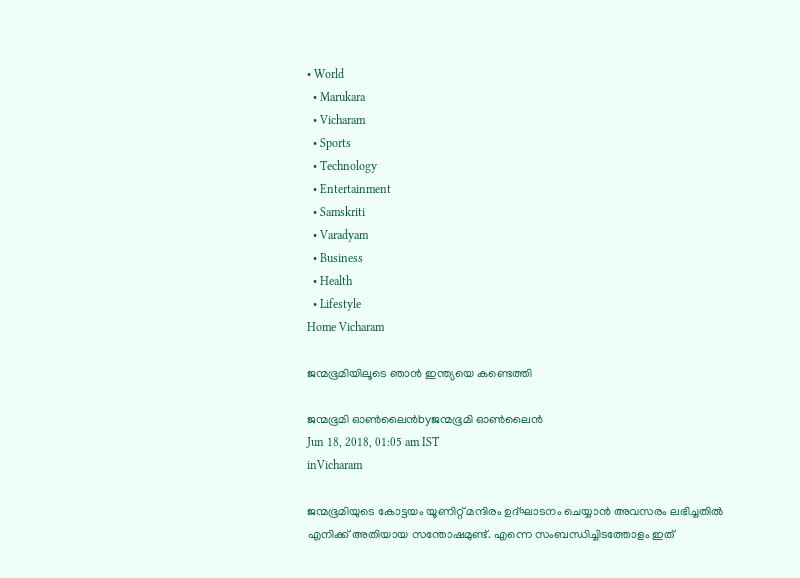• World
  • Marukara
  • Vicharam
  • Sports
  • Technology
  • Entertainment
  • Samskriti
  • Varadyam
  • Business
  • Health
  • Lifestyle
Home Vicharam

ജന്മഭൂമിയിലൂടെ ഞാന്‍ ഇന്ത്യയെ കണ്ടെത്തി

ജന്മഭൂമി ഓണ്‍ലൈന്‍byജന്മഭൂമി ഓണ്‍ലൈന്‍
Jun 18, 2018, 01:05 am IST
inVicharam

ജന്മഭൂമിയുടെ കോട്ടയം യൂണിറ്റ് മന്ദിരം ഉദ്ഘാടനം ചെയ്യാന്‍ അവസരം ലഭിച്ചതില്‍ എനിക്ക് അതിയായ സന്തോഷമുണ്ട്. എന്നെ സംബന്ധിച്ചിടത്തോളം ഇത്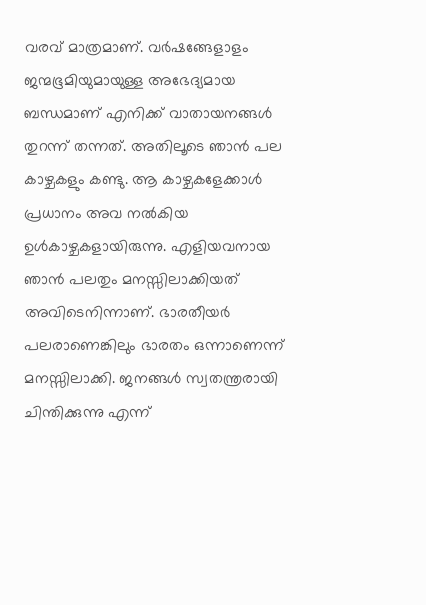വരവ് മാത്രമാണ്. വര്‍ഷങ്ങേളാളം ജന്മഭൂമിയുമായുള്ള അഭേദ്യമായ ബന്ധമാണ് എനിക്ക് വാതായനങ്ങള്‍ തുറന്ന് തന്നത്. അതിലൂടെ ഞാന്‍ പല കാഴ്ചകളും കണ്ടു. ആ കാഴ്ചകളേക്കാള്‍ പ്രധാനം അവ നല്‍കിയ ഉള്‍കാഴ്ചകളായിരുന്നു. എളിയവനായ ഞാന്‍ പലതും മനസ്സിലാക്കിയത് അവിടെനിന്നാണ്. ഭാരതീയര്‍ പലരാണെങ്കിലും ഭാരതം ഒന്നാണെന്ന് മനസ്സിലാക്കി. ജനങ്ങള്‍ സ്വതന്ത്രരായി ചിന്തിക്കുന്നു എന്ന്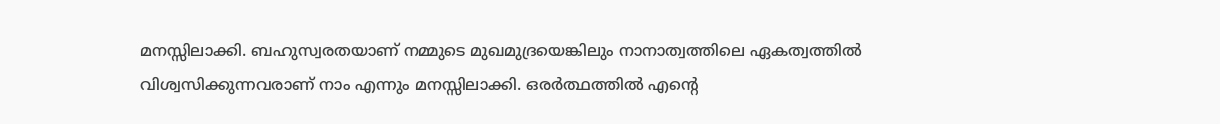മനസ്സിലാക്കി. ബഹുസ്വരതയാണ് നമ്മുടെ മുഖമുദ്രയെങ്കിലും നാനാത്വത്തിലെ ഏകത്വത്തില്‍ വിശ്വസിക്കുന്നവരാണ് നാം എന്നും മനസ്സിലാക്കി. ഒരര്‍ത്ഥത്തില്‍ എന്റെ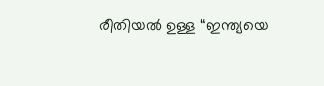രീതിയല്‍ ഉള്ള “ഇന്ത്യയെ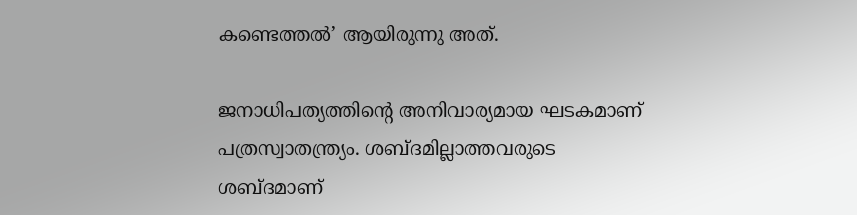കണ്ടെത്തല്‍’ ആയിരുന്നു അത്.

ജനാധിപത്യത്തിന്റെ അനിവാര്യമായ ഘടകമാണ് പത്രസ്വാതന്ത്ര്യം. ശബ്ദമില്ലാത്തവരുടെ ശബ്ദമാണ്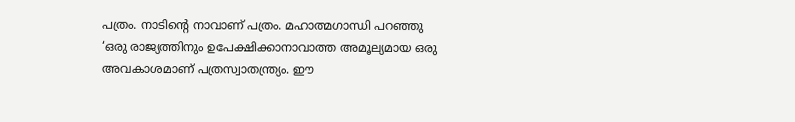പത്രം. നാടിന്റെ നാവാണ് പത്രം. മഹാത്മഗാന്ധി പറഞ്ഞു ‘ഒരു രാജ്യത്തിനും ഉപേക്ഷിക്കാനാവാത്ത അമൂല്യമായ ഒരു അവകാശമാണ് പത്രസ്വാതന്ത്ര്യം. ഈ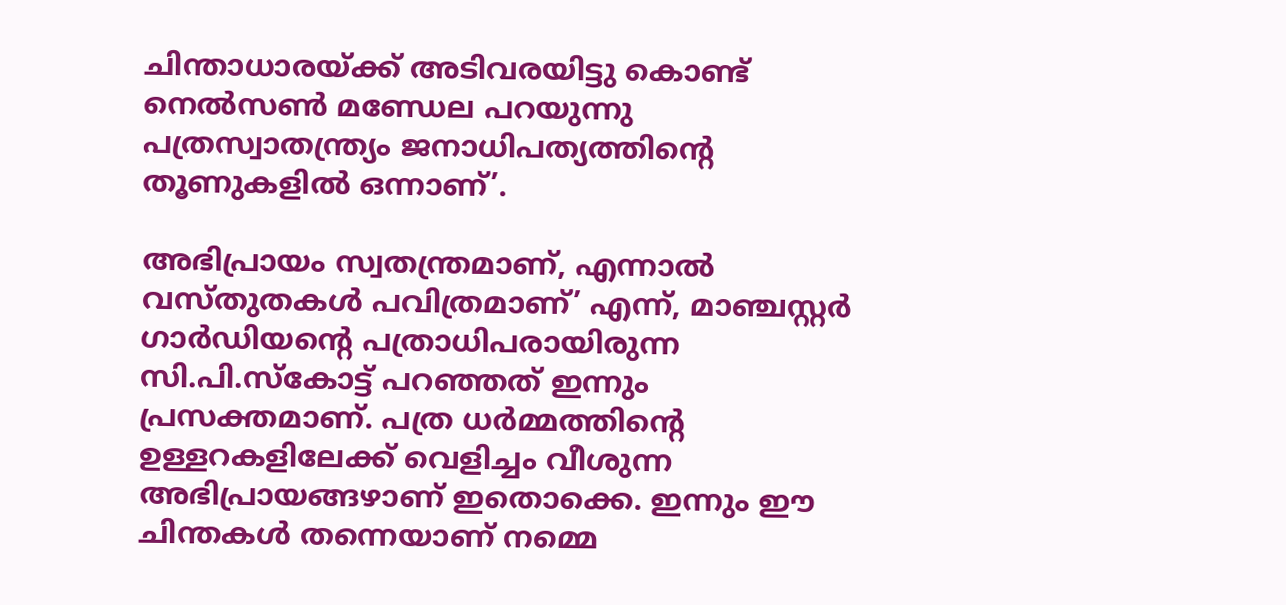ചിന്താധാരയ്‌ക്ക് അടിവരയിട്ടു കൊണ്ട് നെല്‍സണ്‍ മണ്ഡേല പറയുന്നു പത്രസ്വാതന്ത്ര്യം ജനാധിപത്യത്തിന്റെ തൂണുകളില്‍ ഒന്നാണ്’.

അഭിപ്രായം സ്വതന്ത്രമാണ്, എന്നാല്‍ വസ്തുതകള്‍ പവിത്രമാണ്’ എന്ന്, മാഞ്ചസ്റ്റര്‍ ഗാര്‍ഡിയന്റെ പത്രാധിപരായിരുന്ന സി.പി.സ്‌കോട്ട് പറഞ്ഞത് ഇന്നും പ്രസക്തമാണ്. പത്ര ധര്‍മ്മത്തിന്റെ ഉള്ളറകളിലേക്ക് വെളിച്ചം വീശുന്ന അഭിപ്രായങ്ങഴാണ് ഇതൊക്കെ. ഇന്നും ഈ ചിന്തകള്‍ തന്നെയാണ് നമ്മെ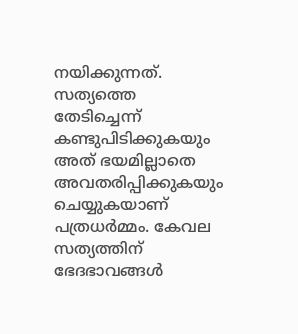നയിക്കുന്നത്. സത്യത്തെ തേടിച്ചെന്ന് കണ്ടുപിടിക്കുകയും അത് ഭയമില്ലാതെ അവതരിപ്പിക്കുകയും ചെയ്യുകയാണ് പത്രധര്‍മ്മം. കേവല സത്യത്തിന് ഭേദഭാവങ്ങള്‍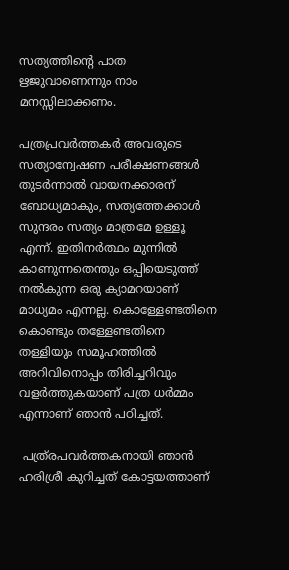സത്യത്തിന്റെ പാത ഋജുവാണെന്നും നാം മനസ്സിലാക്കണം.

പത്രപ്രവര്‍ത്തകര്‍ അവരുടെ സത്യാന്വേഷണ പരീക്ഷണങ്ങള്‍ തുടര്‍ന്നാല്‍ വായനക്കാരന് ബോധ്യമാകും, സത്യത്തേക്കാള്‍ സുന്ദരം സത്യം മാത്രമേ ഉള്ളൂ എന്ന്. ഇതിനര്‍ത്ഥം മുന്നില്‍ കാണുന്നതെന്തും ഒപ്പിയെടുത്ത് നല്‍കുന്ന ഒരു ക്യാമറയാണ് മാധ്യമം എന്നല്ല. കൊള്ളേണ്ടതിനെ കൊണ്ടും തള്ളേണ്ടതിനെ തള്ളിയും സമൂഹത്തില്‍ അറിവിനൊപ്പം തിരിച്ചറിവും വളര്‍ത്തുകയാണ് പത്ര ധര്‍മ്മം എന്നാണ് ഞാന്‍ പഠിച്ചത്.

 പത്ര്രപവര്‍ത്തകനായി ഞാന്‍ ഹരിശ്രീ കുറിച്ചത് കോട്ടയത്താണ്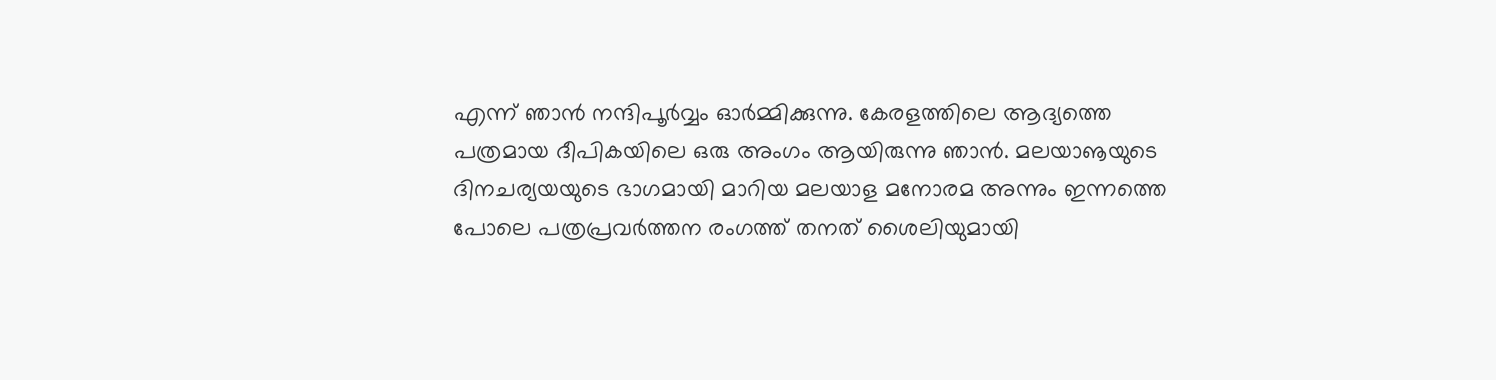എന്ന് ഞാന്‍ നന്ദിപൂര്‍വ്വം ഓര്‍മ്മിക്കുന്നു. കേരളത്തിലെ ആദ്യത്തെ പത്രമായ ദീപികയിലെ ഒരു അംഗം ആയിരുന്നു ഞാന്‍. മലയാൡയുടെ ദിനചര്യയയുടെ ഭാഗമായി മാറിയ മലയാള മനോരമ അന്നും ഇന്നത്തെ പോലെ പത്രപ്രവര്‍ത്തന രംഗത്ത് തനത് ശൈലിയുമായി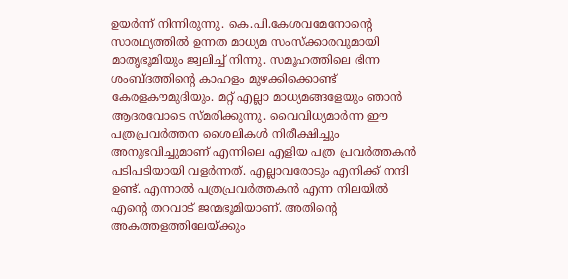ഉയര്‍ന്ന് നിന്നിരുന്നു. കെ.പി.കേശവമേനോന്റെ സാരഥ്യത്തില്‍ ഉന്നത മാധ്യമ സംസ്‌ക്കാരവുമായി മാതൃഭൂമിയും ജ്വലിച്ച് നിന്നു. സമൂഹത്തിലെ ഭിന്ന ശംബ്ദത്തിന്റെ കാഹളം മുഴക്കിക്കൊണ്ട് കേരളകൗമുദിയും. മറ്റ് എല്ലാ മാധ്യമങ്ങളേയും ഞാന്‍ ആദരവോടെ സ്മരിക്കുന്നു. വൈവിധ്യമാര്‍ന്ന ഈ പത്രപ്രവര്‍ത്തന ശൈലികള്‍ നിരീക്ഷിച്ചും അനുഭവിച്ചുമാണ് എന്നിലെ എളിയ പത്ര പ്രവര്‍ത്തകന്‍ പടിപടിയായി വളര്‍ന്നത്. എല്ലാവരോടും എനിക്ക് നന്ദി ഉണ്ട്. എന്നാല്‍ പത്രപ്രവര്‍ത്തകന്‍ എന്ന നിലയില്‍ എന്റെ തറവാട് ജന്മഭൂമിയാണ്. അതിന്റെ അകത്തളത്തിലേയ്‌ക്കും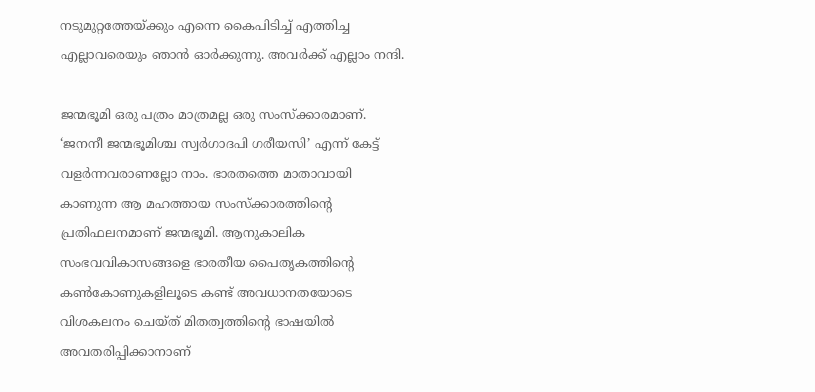നടുമുറ്റത്തേയ്‌ക്കും എന്നെ കൈപിടിച്ച് എത്തിച്ച എല്ലാവരെയും ഞാന്‍ ഓര്‍ക്കുന്നു. അവര്‍ക്ക് എല്ലാം നന്ദി.

ജന്മഭൂമി ഒരു പത്രം മാത്രമല്ല ഒരു സംസ്‌ക്കാരമാണ്. ‘ജനനീ ജന്മഭൂമിശ്ച സ്വര്‍ഗാദപി ഗരീയസി’ എന്ന് കേട്ട് വളര്‍ന്നവരാണല്ലോ നാം. ഭാരതത്തെ മാതാവായി കാണുന്ന ആ മഹത്തായ സംസ്‌ക്കാരത്തിന്റെ പ്രതിഫലനമാണ് ജന്മഭൂമി. ആനുകാലിക സംഭവവികാസങ്ങളെ ഭാരതീയ പൈതൃകത്തിന്റെ കണ്‍കോണുകളിലൂടെ കണ്ട് അവധാനതയോടെ വിശകലനം ചെയ്ത് മിതത്വത്തിന്റെ ഭാഷയില്‍ അവതരിപ്പിക്കാനാണ്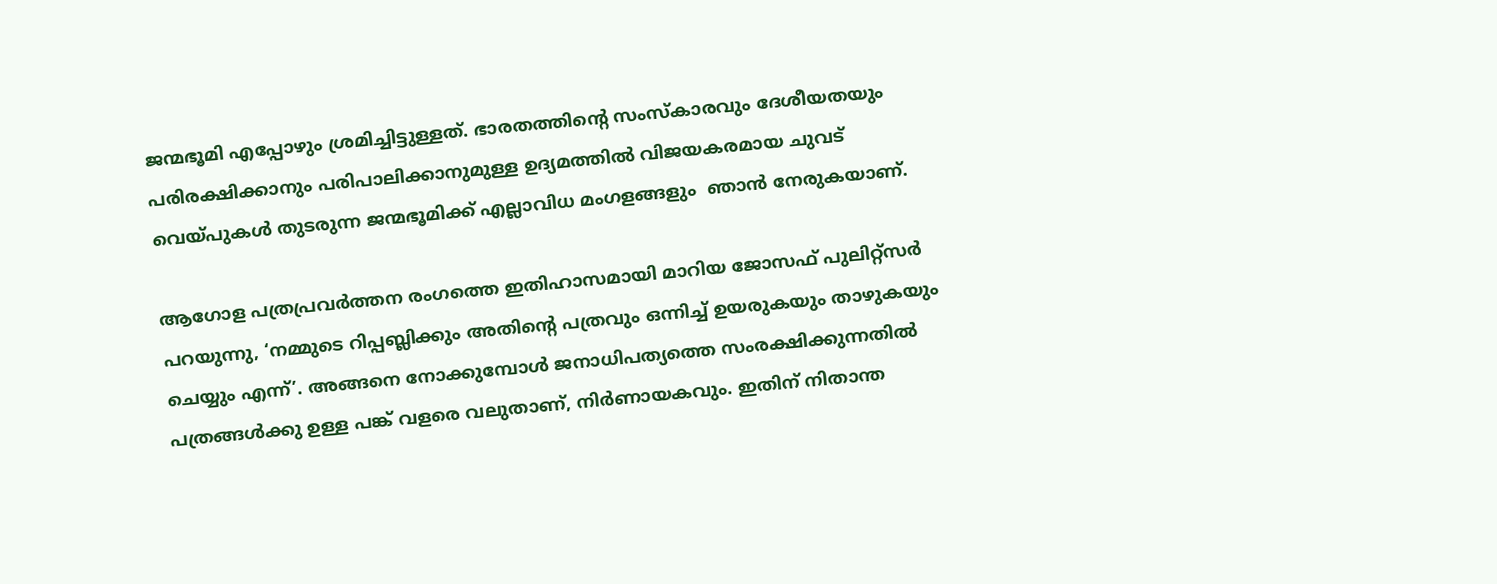ജന്മഭൂമി എപ്പോഴും ശ്രമിച്ചിട്ടുള്ളത്. ഭാരതത്തിന്റെ സംസ്‌കാരവും ദേശീയതയും പരിരക്ഷിക്കാനും പരിപാലിക്കാനുമുള്ള ഉദ്യമത്തില്‍ വിജയകരമായ ചുവട് വെയ്‌പുകള്‍ തുടരുന്ന ജന്മഭൂമിക്ക് എല്ലാവിധ മംഗളങ്ങളും  ഞാന്‍ നേരുകയാണ്.

ആഗോള പത്രപ്രവര്‍ത്തന രംഗത്തെ ഇതിഹാസമായി മാറിയ ജോസഫ് പുലിറ്റ്‌സര്‍ പറയുന്നു, ‘നമ്മുടെ റിപ്പബ്ലിക്കും അതിന്റെ പത്രവും ഒന്നിച്ച് ഉയരുകയും താഴുകയും ചെയ്യും എന്ന്’. അങ്ങനെ നോക്കുമ്പോള്‍ ജനാധിപത്യത്തെ സംരക്ഷിക്കുന്നതില്‍ പത്രങ്ങള്‍ക്കു ഉള്ള പങ്ക് വളരെ വലുതാണ്, നിര്‍ണായകവും. ഇതിന് നിതാന്ത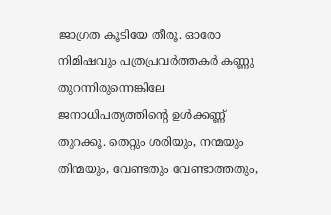ജാഗ്രത കൂടിയേ തീരൂ. ഓരോ നിമിഷവും പത്രപ്രവര്‍ത്തകര്‍ കണ്ണു തുറന്നിരുന്നെങ്കിലേ ജനാധിപത്യത്തിന്റെ ഉള്‍ക്കണ്ണ് തുറക്കൂ. തെറ്റും ശരിയും, നന്മയും തിന്മയും, വേണ്ടതും വേണ്ടാത്തതും,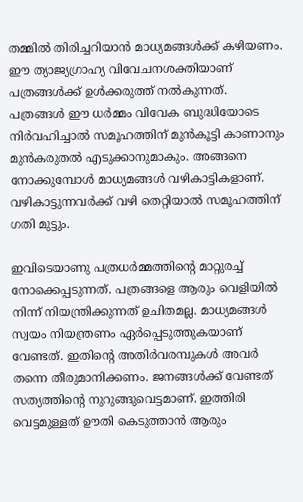തമ്മില്‍ തിരിച്ചറിയാന്‍ മാധ്യമങ്ങള്‍ക്ക് കഴിയണം. ഈ ത്യാജ്യഗ്രാഹ്യ വിവേചനശക്തിയാണ് പത്രങ്ങള്‍ക്ക് ഉള്‍ക്കരുത്ത് നല്‍കുന്നത്. പത്രങ്ങള്‍ ഈ ധര്‍മ്മം വിവേക ബുദ്ധിയോടെ നിര്‍വഹിച്ചാല്‍ സമൂഹത്തിന് മുന്‍കൂട്ടി കാണാനും മുന്‍കരുതല്‍ എടുക്കാനുമാകും. അങ്ങനെ നോക്കുമ്പോള്‍ മാധ്യമങ്ങള്‍ വഴികാട്ടികളാണ്. വഴികാട്ടുന്നവര്‍ക്ക് വഴി തെറ്റിയാല്‍ സമൂഹത്തിന് ഗതി മുട്ടും.

ഇവിടെയാണു പത്രധര്‍മ്മത്തിന്റെ മാറ്റുരച്ച് നോക്കെപ്പടുന്നത്. പത്രങ്ങളെ ആരും വെളിയില്‍ നിന്ന് നിയന്ത്രിക്കുന്നത് ഉചിതമല്ല. മാധ്യമങ്ങള്‍ സ്വയം നിയന്ത്രണം ഏര്‍പ്പെടുത്തുകയാണ് വേണ്ടത്. ഇതിന്റെ അതിര്‍വരമ്പുകള്‍ അവര്‍ തന്നെ തീരുമാനിക്കണം. ജനങ്ങള്‍ക്ക് വേണ്ടത് സത്യത്തിന്റെ നുറുങ്ങുവെട്ടമാണ്. ഇത്തിരി വെട്ടമുള്ളത് ഊതി കെടുത്താന്‍ ആരും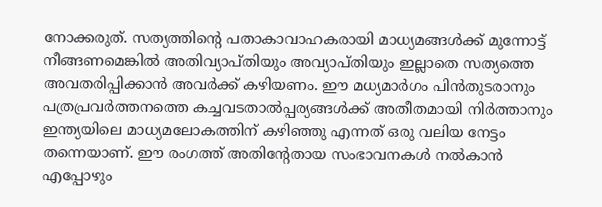നോക്കരുത്. സത്യത്തിന്റെ പതാകാവാഹകരായി മാധ്യമങ്ങള്‍ക്ക് മുന്നോട്ട് നീങ്ങണമെങ്കില്‍ അതിവ്യാപ്തിയും അവ്യാപ്തിയും ഇല്ലാതെ സത്യത്തെ അവതരിപ്പിക്കാന്‍ അവര്‍ക്ക് കഴിയണം. ഈ മധ്യമാര്‍ഗം പിന്‍തുടരാനും പത്രപ്രവര്‍ത്തനത്തെ കച്ചവടതാല്‍പ്പര്യങ്ങള്‍ക്ക് അതീതമായി നിര്‍ത്താനും ഇന്ത്യയിലെ മാധ്യമലോകത്തിന് കഴിഞ്ഞു എന്നത് ഒരു വലിയ നേട്ടം തന്നെയാണ്. ഈ രംഗത്ത് അതിന്റേതായ സംഭാവനകള്‍ നല്‍കാന്‍ എപ്പോഴും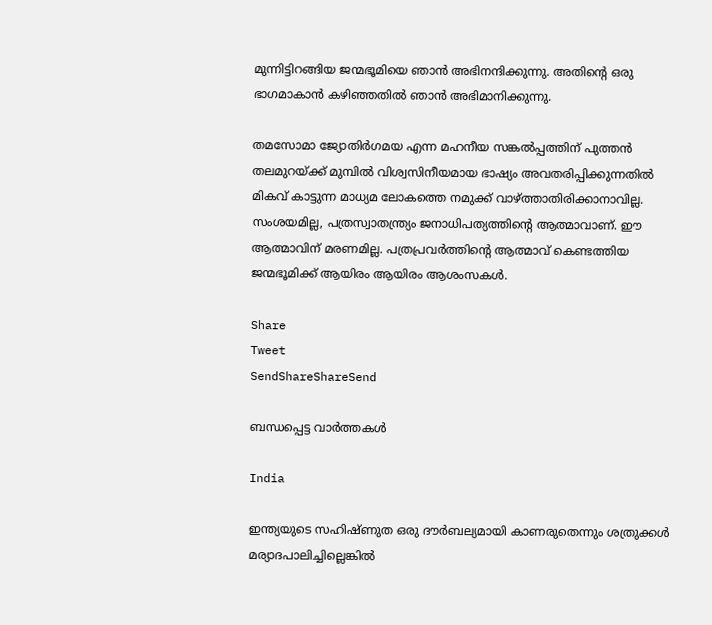മുന്നിട്ടിറങ്ങിയ ജന്മഭൂമിയെ ഞാന്‍ അഭിനന്ദിക്കുന്നു. അതിന്റെ ഒരു ഭാഗമാകാന്‍ കഴിഞ്ഞതില്‍ ഞാന്‍ അഭിമാനിക്കുന്നു.

തമസോമാ ജ്യോതിര്‍ഗമയ എന്ന മഹനീയ സങ്കല്‍പ്പത്തിന് പുത്തന്‍ തലമുറയ്‌ക്ക് മുമ്പില്‍ വിശ്വസിനീയമായ ഭാഷ്യം അവതരിപ്പിക്കുന്നതില്‍ മികവ് കാട്ടുന്ന മാധ്യമ ലോകത്തെ നമുക്ക് വാഴ്‌ത്താതിരിക്കാനാവില്ല. സംശയമില്ല, പത്രസ്വാതന്ത്ര്യം ജനാധിപത്യത്തിന്റെ ആത്മാവാണ്. ഈ ആത്മാവിന് മരണമില്ല. പത്രപ്രവര്‍ത്തിന്റെ ആത്മാവ് കെണ്ടത്തിയ ജന്മഭൂമിക്ക് ആയിരം ആയിരം ആശംസകള്‍.

Share
Tweet
SendShareShareSend

ബന്ധപ്പെട്ട വാര്‍ത്തകള്‍

India

ഇന്ത്യയുടെ സഹിഷ്ണുത ഒരു ദൗര്‍ബല്യമായി കാണരുതെന്നും ശത്രുക്കള്‍ മര്യാദപാലിച്ചില്ലെങ്കില്‍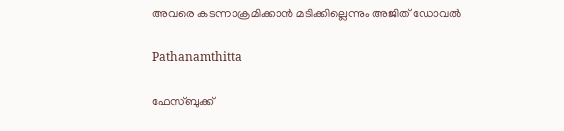അവരെ കടന്നാക്രമിക്കാന്‍ മടിക്കില്ലെന്നും അജിത് ഡോവല്‍

Pathanamthitta

ഫേസ്ബുക്ക്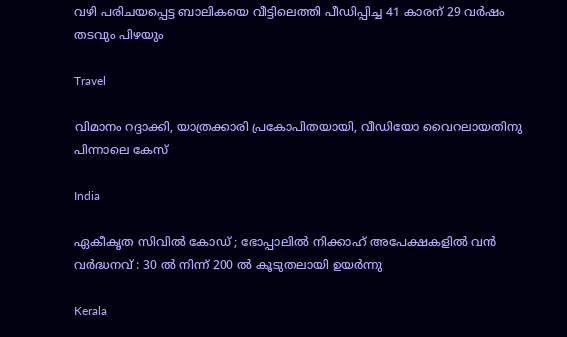വഴി പരിചയപ്പെട്ട ബാലികയെ വീട്ടിലെത്തി പീഡിപ്പിച്ച 41 കാരന് 29 വര്‍ഷം തടവും പിഴയും

Travel

വിമാനം റദ്ദാക്കി, യാത്രക്കാരി പ്രകോപിതയായി, വീഡിയോ വൈറലായതിനു പിന്നാലെ കേസ്

India

ഏകീകൃത സിവിൽ കോഡ് ; ഭോപ്പാലിൽ നിക്കാഹ് അപേക്ഷകളിൽ വൻ വർദ്ധനവ് : 30 ൽ നിന്ന് 200 ൽ കൂടുതലായി ഉയർന്നു

Kerala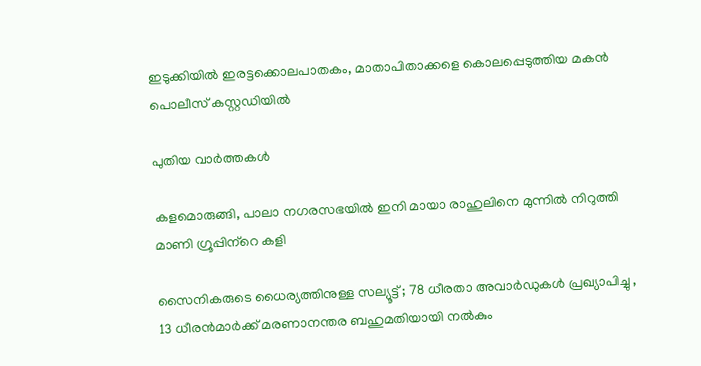ഇടുക്കിയില്‍ ഇരട്ടക്കൊലപാതകം, മാതാപിതാക്കളെ കൊലപ്പെടുത്തിയ മകന്‍ പൊലീസ് കസ്റ്റഡിയില്‍

പുതിയ വാര്‍ത്തകള്‍

കളമൊരുങ്ങി, പാലാ നഗരസഭയില്‍ ഇനി മായാ രാഹുലിനെ മുന്നില്‍ നിറുത്തി മാണി ഗ്രൂപ്പിന്‌റെ കളി

സൈനികരുടെ ധൈര്യത്തിനുള്ള സല്യൂട്ട് ; 78 ധീരതാ അവാർഡുകൾ പ്രഖ്യാപിച്ചു , 13 ധീരൻമാർക്ക് മരണാനന്തര ബഹുമതിയായി നൽകും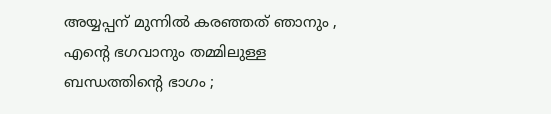അയ്യപ്പന് മുന്നിൽ കരഞ്ഞത് ഞാനും , എന്റെ ഭഗവാനും തമ്മിലുള്ള ബന്ധത്തിന്റെ ഭാഗം ;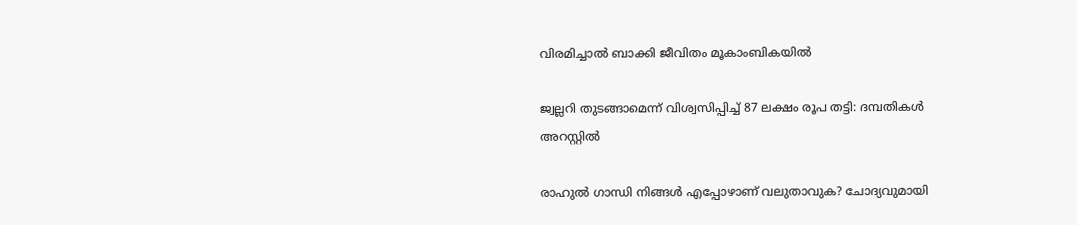വിരമിച്ചാൽ ബാക്കി ജീവിതം മൂകാംബികയിൽ

ജ്വല്ലറി തുടങ്ങാമെന്ന് വിശ്വസിപ്പിച്ച് 87 ലക്ഷം രൂപ തട്ടി: ദമ്പതികള്‍ അറസ്റ്റില്‍

രാഹുല്‍ ഗാന്ധി നിങ്ങള്‍ എപ്പോഴാണ് വലുതാവുക? ചോദ്യവുമായി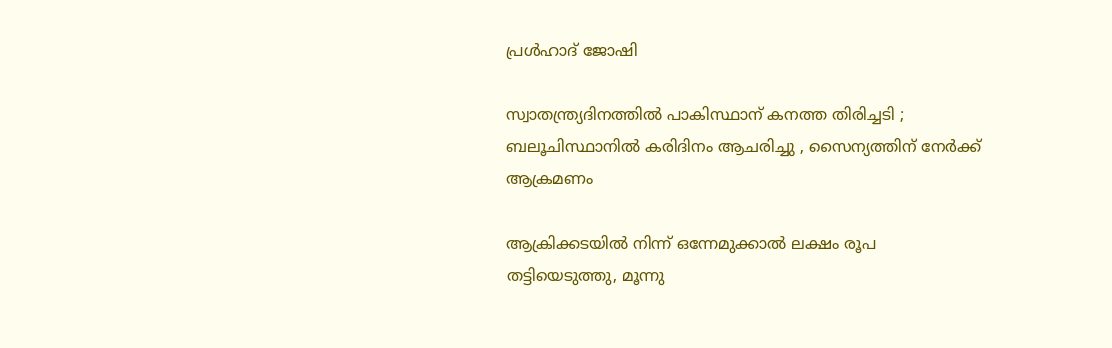പ്രള്‍ഹാദ് ജോഷി

സ്വാതന്ത്ര്യദിനത്തിൽ പാകിസ്ഥാന് കനത്ത തിരിച്ചടി ; ബലൂചിസ്ഥാനിൽ കരിദിനം ആചരിച്ചു , സൈന്യത്തിന് നേർക്ക് ആക്രമണം

ആക്രിക്കടയില്‍ നിന്ന് ഒന്നേമുക്കാല്‍ ലക്ഷം രൂപ തട്ടിയെടുത്തു, മൂന്നു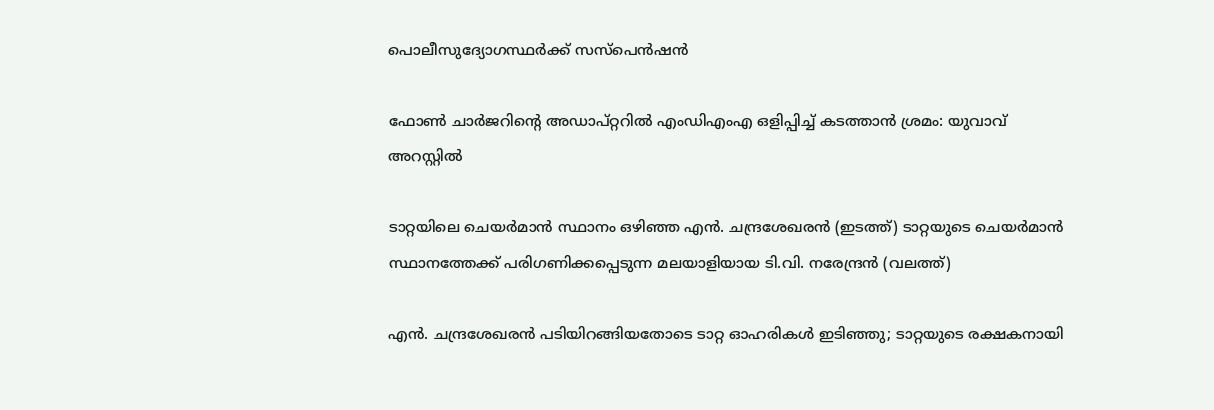പൊലീസുദ്യോഗസ്ഥര്‍ക്ക് സസ്‌പെന്‍ഷന്‍

ഫോണ്‍ ചാര്‍ജറിന്റെ അഡാപ്റ്ററില്‍ എംഡിഎംഎ ഒളിപ്പിച്ച് കടത്താന്‍ ശ്രമം: യുവാവ് അറസ്റ്റില്‍

ടാറ്റയിലെ ചെയര്‍മാന്‍ സ്ഥാനം ഒഴിഞ്ഞ എന്‍. ചന്ദ്രശേഖരന്‍ (ഇടത്ത്) ടാറ്റയുടെ ചെയര്‍മാന്‍ സ്ഥാനത്തേക്ക് പരിഗണിക്കപ്പെടുന്ന മലയാളിയായ ടി.വി. നരേന്ദ്രന്‍ (വലത്ത്)

എന്‍. ചന്ദ്രശേഖരന്‍ പടിയിറങ്ങിയതോടെ ടാറ്റ ഓഹരികള്‍ ഇടിഞ്ഞു; ടാറ്റയുടെ രക്ഷകനായി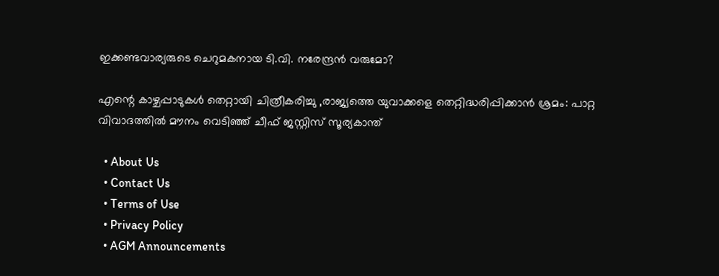ഇക്കണ്ടവാര്യരുടെ ചെറുമകനായ ടി.വി. നരേന്ദ്രന്‍ വരുമോ?

എന്റെ കാഴ്ചപ്പാടുകൾ തെറ്റായി ചിത്രീകരിച്ചു ,രാജ്യത്തെ യുവാക്കളെ തെറ്റിദ്ധരിപ്പിക്കാൻ ശ്രമം: പാറ്റ വിവാദത്തിൽ മൗനം വെടിഞ്ഞ് ചീഫ് ജസ്റ്റിസ് സൂര്യകാന്ത്

  • About Us
  • Contact Us
  • Terms of Use
  • Privacy Policy
  • AGM Announcements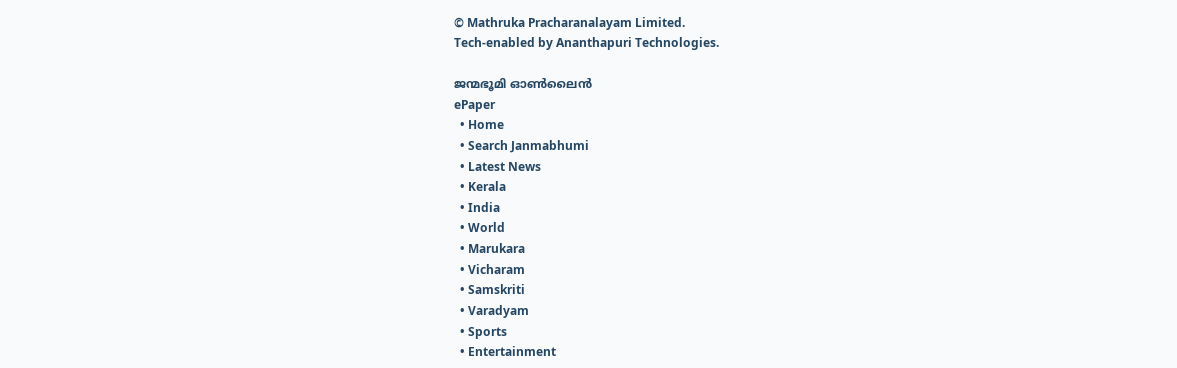© Mathruka Pracharanalayam Limited.
Tech-enabled by Ananthapuri Technologies.

ജന്മഭൂമി ഓണ്‍ലൈന്‍
ePaper
  • Home
  • Search Janmabhumi
  • Latest News
  • Kerala
  • India
  • World
  • Marukara
  • Vicharam
  • Samskriti
  • Varadyam
  • Sports
  • Entertainment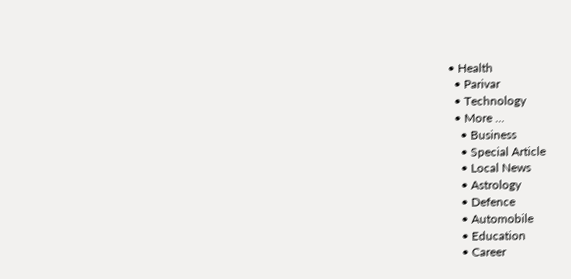• Health
  • Parivar
  • Technology
  • More …
    • Business
    • Special Article
    • Local News
    • Astrology
    • Defence
    • Automobile
    • Education
    • Career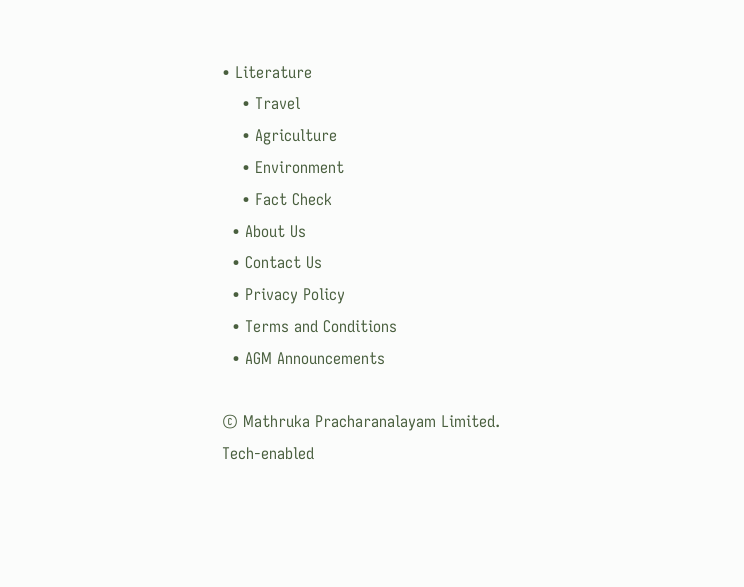• Literature
    • Travel
    • Agriculture
    • Environment
    • Fact Check
  • About Us
  • Contact Us
  • Privacy Policy
  • Terms and Conditions
  • AGM Announcements

© Mathruka Pracharanalayam Limited.
Tech-enabled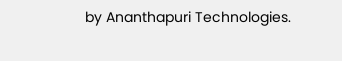by Ananthapuri Technologies.